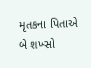મૃતકના પિતાએ બે શખ્સો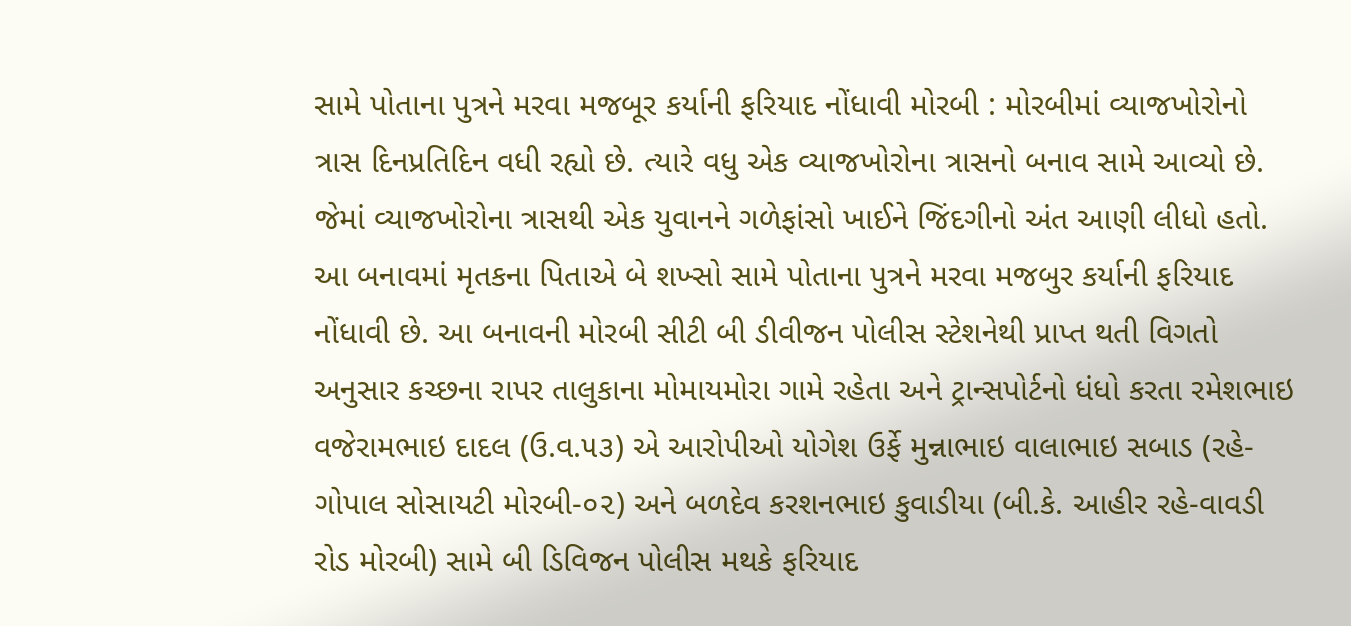સામે પોતાના પુત્રને મરવા મજબૂર કર્યાની ફરિયાદ નોંધાવી મોરબી : મોરબીમાં વ્યાજખોરોનો ત્રાસ દિનપ્રતિદિન વધી રહ્યો છે. ત્યારે વધુ એક વ્યાજખોરોના ત્રાસનો બનાવ સામે આવ્યો છે. જેમાં વ્યાજખોરોના ત્રાસથી એક યુવાનને ગળેફાંસો ખાઈને જિંદગીનો અંત આણી લીધો હતો. આ બનાવમાં મૃતકના પિતાએ બે શખ્સો સામે પોતાના પુત્રને મરવા મજબુર કર્યાની ફરિયાદ નોંધાવી છે. આ બનાવની મોરબી સીટી બી ડીવીજન પોલીસ સ્ટેશનેથી પ્રાપ્ત થતી વિગતો અનુસાર કચ્છના રાપર તાલુકાના મોમાયમોરા ગામે રહેતા અને ટ્રાન્સપોર્ટનો ધંધો કરતા રમેશભાઇ વજેરામભાઇ દાદલ (ઉ.વ.૫૩) એ આરોપીઓ યોગેશ ઉર્ફે મુન્નાભાઇ વાલાભાઇ સબાડ (રહે-ગોપાલ સોસાયટી મોરબી-૦૨) અને બળદેવ કરશનભાઇ કુવાડીયા (બી.કે. આહીર રહે-વાવડી રોડ મોરબી) સામે બી ડિવિજન પોલીસ મથકે ફરિયાદ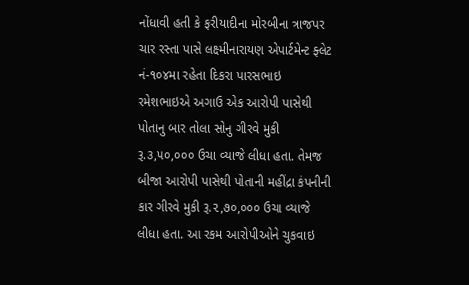નોંધાવી હતી કે ફરીયાદીના મોરબીના ત્રાજપર ચાર રસ્તા પાસે લક્ષ્મીનારાયણ એપાર્ટમેન્ટ ફ્લેટ નં-૧૦૪મા રહેતા દિકરા પારસભાઇ રમેશભાઇએ અગાઉ એક આરોપી પાસેથી પોતાનુ બાર તોલા સોનુ ગીરવે મુકી રૂ.૩,૫૦,૦૦૦ ઉચા વ્યાજે લીધા હતા. તેમજ બીજા આરોપી પાસેથી પોતાની મહીંદ્રા કંપનીની કાર ગીરવે મુકી રૂ.૨,૭૦,૦૦૦ ઉચા વ્યાજે લીધા હતા. આ રકમ આરોપીઓને ચુકવાઇ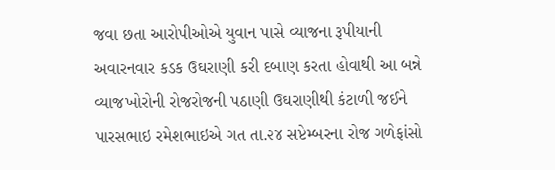જવા છતા આરોપીઓએ યુવાન પાસે વ્યાજના રૂપીયાની અવારનવાર કડક ઉઘરાણી કરી દબાણ કરતા હોવાથી આ બન્ને વ્યાજખોરોની રોજરોજની પઠાણી ઉઘરાણીથી કંટાળી જઈને પારસભાઇ રમેશભાઇએ ગત તા.૨૪ સપ્ટેમ્બરના રોજ ગળેફાંસો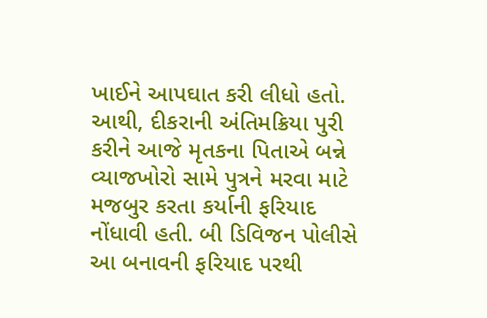ખાઈને આપઘાત કરી લીધો હતો. આથી, દીકરાની અંતિમક્રિયા પુરી કરીને આજે મૃતકના પિતાએ બન્ને વ્યાજખોરો સામે પુત્રને મરવા માટે મજબુર કરતા કર્યાની ફરિયાદ નોંધાવી હતી. બી ડિવિજન પોલીસે આ બનાવની ફરિયાદ પરથી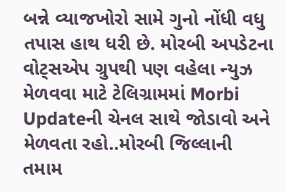બન્ને વ્યાજખોરો સામે ગુનો નોંધી વધુ તપાસ હાથ ધરી છે. મોરબી અપડેટના વોટ્સએપ ગ્રુપથી પણ વહેલા ન્યુઝ મેળવવા માટે ટેલિગ્રામમાં Morbi Updateની ચેનલ સાથે જોડાવો અને મેળવતા રહો..મોરબી જિલ્લાની તમામ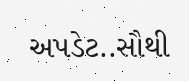અપડેટ..સૌથી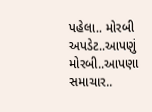પહેલા.. મોરબી અપડેટ..આપણું મોરબી..આપણા સમાચાર..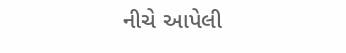નીચે આપેલી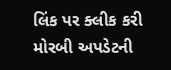લિંક પર ક્લીક કરી મોરબી અપડેટની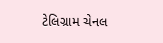ટેલિગ્રામ ચેનલ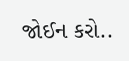જોઈન કરો..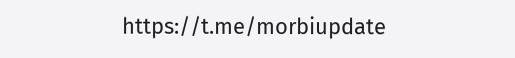https://t.me/morbiupdate